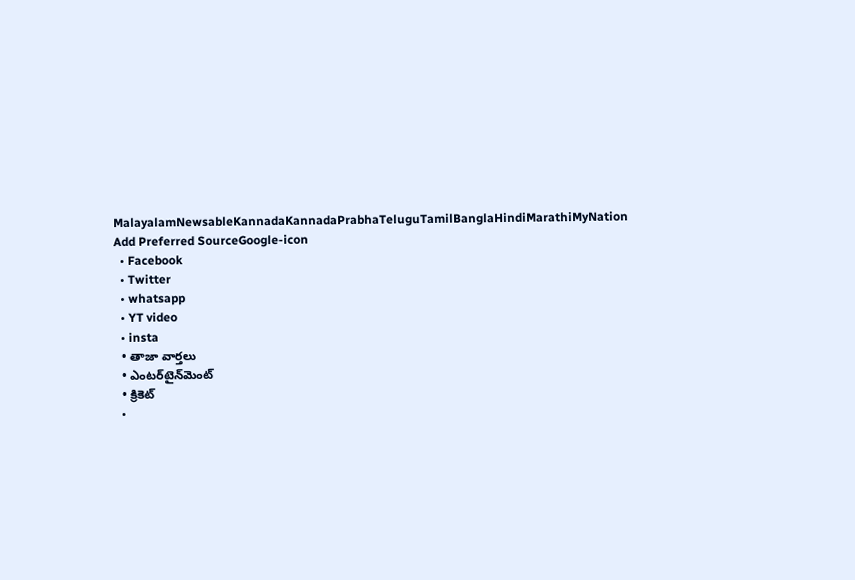MalayalamNewsableKannadaKannadaPrabhaTeluguTamilBanglaHindiMarathiMyNation
Add Preferred SourceGoogle-icon
  • Facebook
  • Twitter
  • whatsapp
  • YT video
  • insta
  • తాజా వార్తలు
  • ఎంటర్‌టైన్‌మెంట్
  • క్రికెట్
  •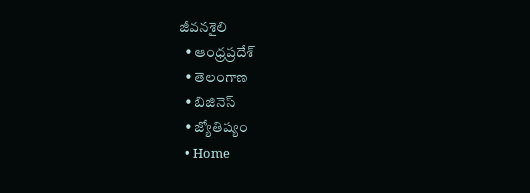జీవనశైలి
  • ఆంధ్రప్రదేశ్
  • తెలంగాణ
  • బిజినెస్
  • జ్యోతిష్యం
  • Home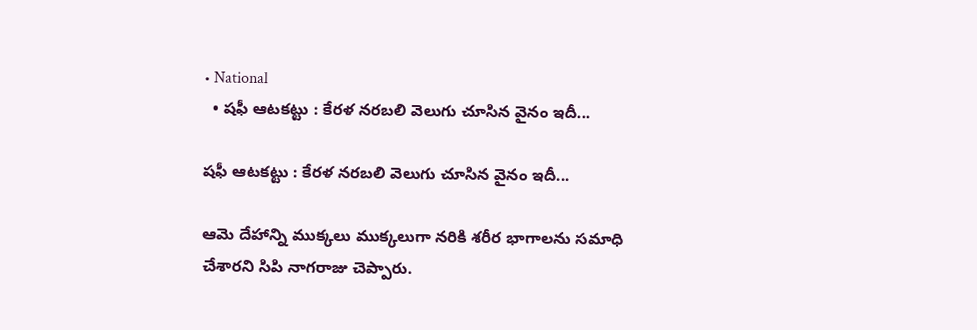• National
  • షఫీ ఆటకట్టు : కేరళ నరబలి వెలుగు చూసిన వైనం ఇదీ...

షఫీ ఆటకట్టు : కేరళ నరబలి వెలుగు చూసిన వైనం ఇదీ...

ఆమె దేహాన్ని ముక్కలు ముక్కలుగా నరికి శరీర భాగాలను సమాధి చేశారని సిపి నాగరాజు చెప్పారు.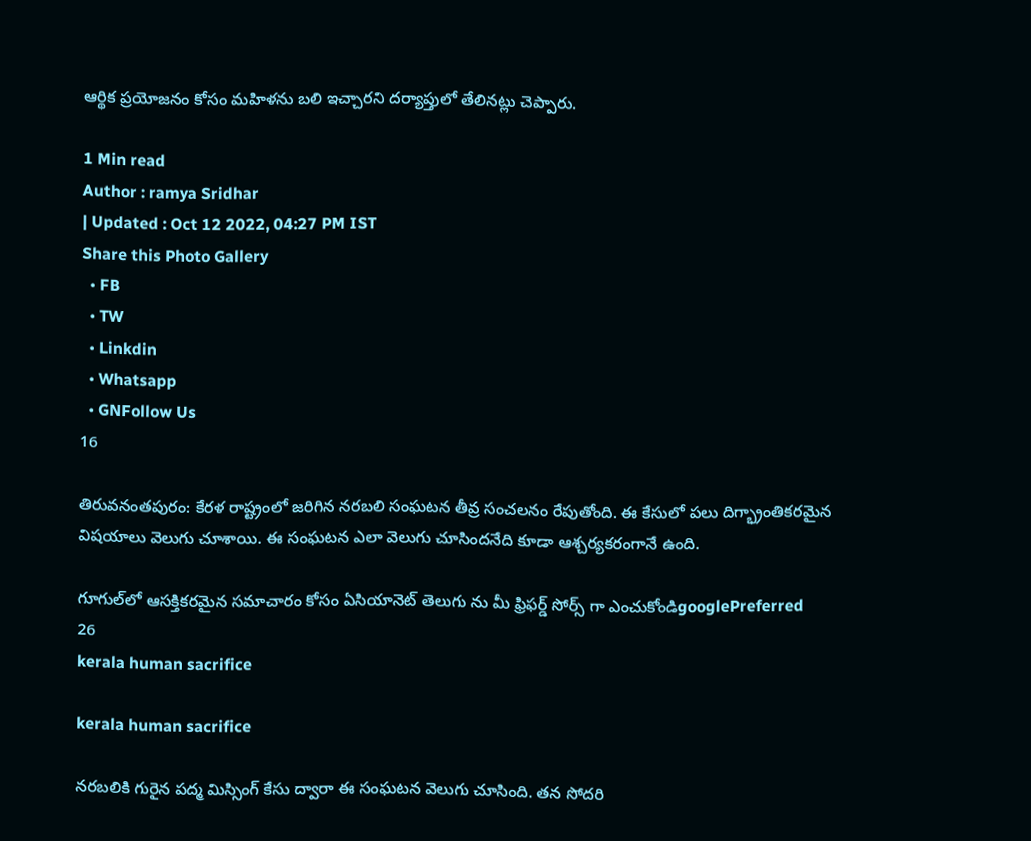ఆర్థిక ప్రయోజనం కోసం మహిళను బలి ఇచ్చారని దర్యాప్తులో తేలినట్లు చెప్పారు.

1 Min read
Author : ramya Sridhar
| Updated : Oct 12 2022, 04:27 PM IST
Share this Photo Gallery
  • FB
  • TW
  • Linkdin
  • Whatsapp
  • GNFollow Us
16

తిరువనంతపురం: కేరళ రాష్ట్రంలో జరిగిన నరబలి సంఘటన తీవ్ర సంచలనం రేపుతోంది. ఈ కేసులో పలు దిగ్భ్రాంతికరమైన విషయాలు వెలుగు చూశాయి. ఈ సంఘటన ఎలా వెలుగు చూసిందనేది కూడా ఆశ్చర్యకరంగానే ఉంది.

గూగుల్‌లో ఆసక్తికరమైన సమాచారం కోసం ఏసియానెట్ తెలుగు ను మీ ఫ్రిఫర్డ్ సోర్స్ గా ఎంచుకోండిgooglePreferred
26
kerala human sacrifice

kerala human sacrifice

నరబలికి గురైన పద్మ మిస్సింగ్ కేసు ద్వారా ఈ సంఘటన వెలుగు చూసింది. తన సోదరి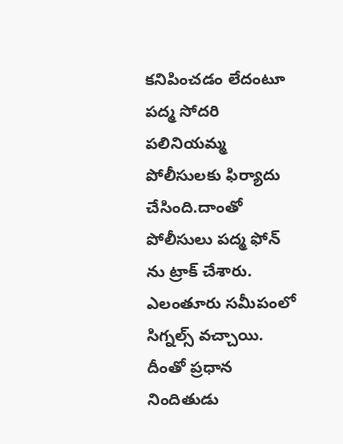కనిపించడం లేదంటూ పద్మ సోదరి పలినియమ్మ పోలీసులకు ఫిర్యాదు చేసింది.దాంతో పోలీసులు పద్మ ఫోన్ ను ట్రాక్ చేశారు. ఎలంతూరు సమీపంలో సిగ్నల్స్ వచ్చాయి. దీంతో ప్రధాన నిందితుడు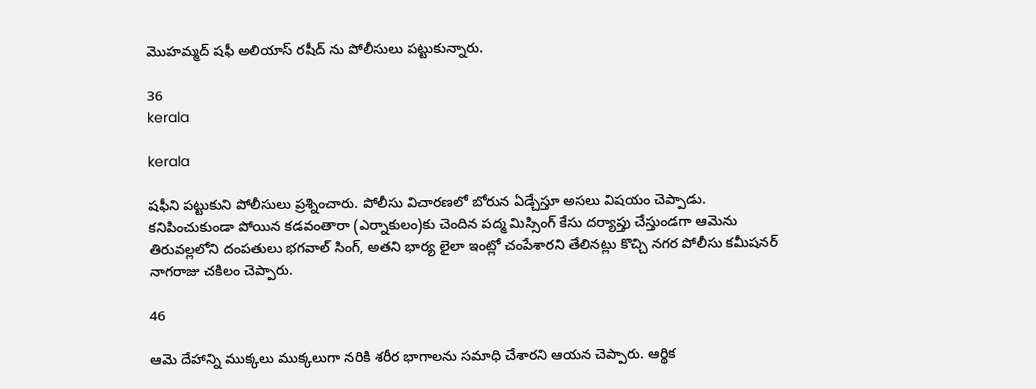మొహమ్మద్ షఫీ అలియాస్ రషీద్ ను పోలీసులు పట్టుకున్నారు.

36
kerala

kerala

షఫీని పట్టుకుని పోలీసులు ప్రశ్నించారు. పోలీసు విచారణలో బోరున ఏడ్చేస్తూ అసలు విషయం చెప్పాడు. కనిపించుకుండా పోయిన కడవంతారా (ఎర్నాకులం)కు చెందిన పద్మ మిస్సింగ్ కేసు దర్యాప్తు చేస్తుండగా ఆమెను తిరువల్లలోని దంపతులు భగవాల్ సింగ్, అతని భార్య లైలా ఇంట్లో చంపేశారని తేలినట్లు కొచ్చి నగర పోలీసు కమీషనర్ నాగరాజు చకిలం చెప్పారు.

46

ఆమె దేహాన్ని ముక్కలు ముక్కలుగా నరికి శరీర భాగాలను సమాధి చేశారని ఆయన చెప్పారు. ఆర్థిక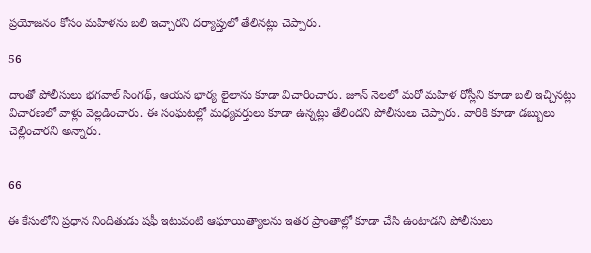ప్రయోజనం కోసం మహిళను బలి ఇచ్చారని దర్యాప్తులో తేలినట్లు చెప్పారు.

56

దాంతో పోలీసులు భగవాల్ సింగథ్, ఆయన భార్య లైలాను కూడా విచారించారు. జూన్ నెలలో మరో మహిళ రోస్లీని కూడా బలి ఇచ్చినట్లు విచారణలో వాళ్లు వెల్లడించారు. ఈ సంఘటల్లో మధ్యవర్తులు కూడా ఉన్నట్లు తేలిందని పోలీసులు చెప్పారు. వారికి కూడా డబ్బులు చెల్లించారని అన్నారు.


66

ఈ కేసులోని ప్రధాన నిందితుడు షఫీ ఇటువంటి ఆఘాయిత్యాలను ఇతర ప్రాంతాల్లో కూడా చేసి ఉంటాడని పోలీసులు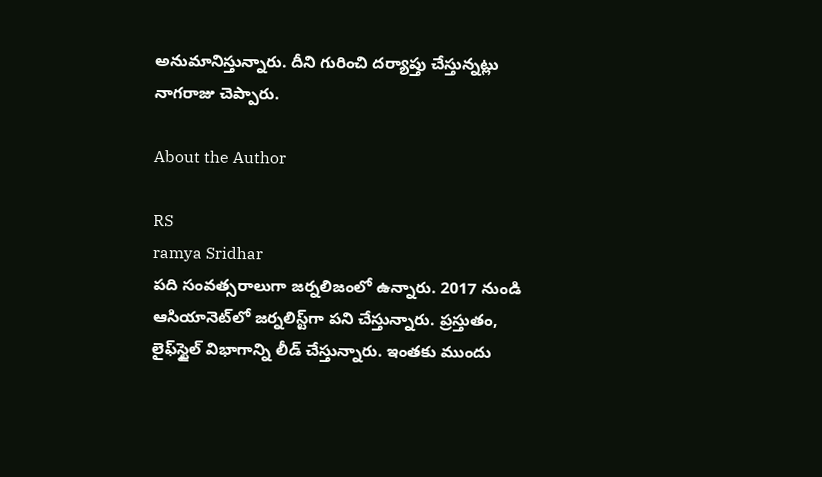అనుమానిస్తున్నారు. దీని గురించి దర్యాప్తు చేస్తున్నట్లు నాగరాజు చెప్పారు.

About the Author

RS
ramya Sridhar
పది సంవత్సరాలుగా జర్నలిజంలో ఉన్నారు. 2017 నుండి ఆసియానెట్‌లో జర్నలిస్ట్‌గా పని చేస్తున్నారు. ప్రస్తుతం, లైఫ్‌స్టైల్ విభాగాన్ని లీడ్ చేస్తున్నారు. ఇంతకు ముందు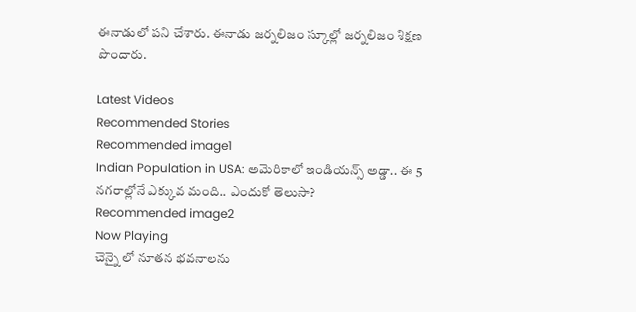ఈనాడులో పని చేశారు. ఈనాడు జర్నలిజం స్కూల్లో జర్నలిజం శిక్షణ పొందారు.

Latest Videos
Recommended Stories
Recommended image1
Indian Population in USA: అమెరికాలో ఇండియన్స్ అడ్డా.. ఈ 5 నగరాల్లోనే ఎక్కువ మంది.. ఎందుకో తెలుసా?
Recommended image2
Now Playing
చెన్నై లో నూతన భవనాలను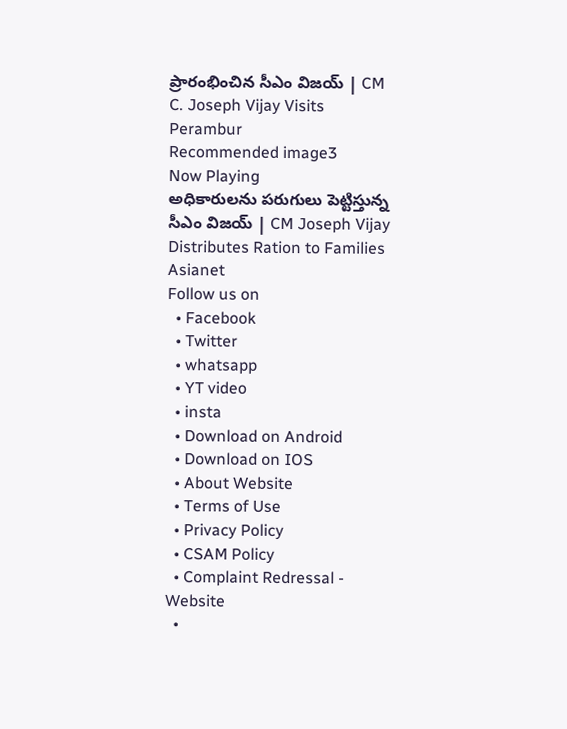ప్రారంభించిన సీఎం విజయ్ | CM C. Joseph Vijay Visits Perambur
Recommended image3
Now Playing
అధికారులను పరుగులు పెట్టిస్తున్న సీఎం విజయ్ | CM Joseph Vijay Distributes Ration to Families
Asianet
Follow us on
  • Facebook
  • Twitter
  • whatsapp
  • YT video
  • insta
  • Download on Android
  • Download on IOS
  • About Website
  • Terms of Use
  • Privacy Policy
  • CSAM Policy
  • Complaint Redressal - Website
  •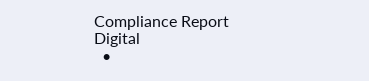Compliance Report Digital
  •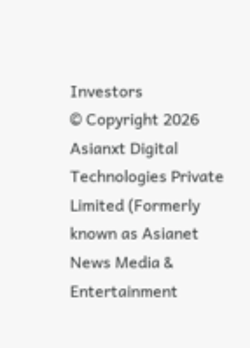Investors
© Copyright 2026 Asianxt Digital Technologies Private Limited (Formerly known as Asianet News Media & Entertainment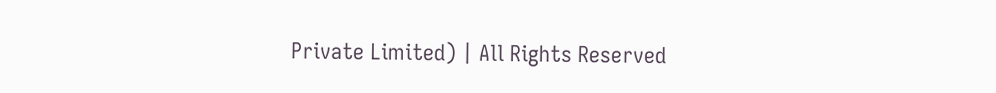Private Limited) | All Rights Reserved